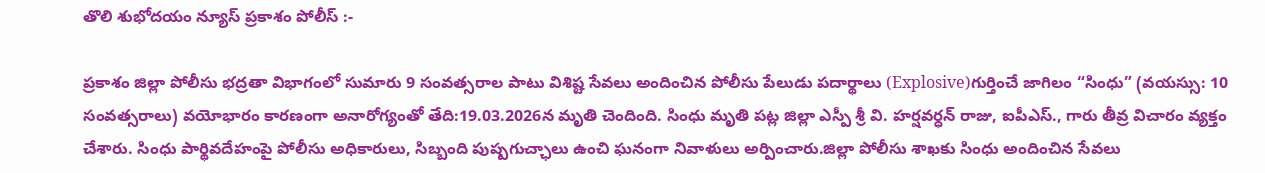తొలి శుభోదయం న్యూస్ ప్రకాశం పోలీస్ :-

ప్రకాశం జిల్లా పోలీసు భద్రతా విభాగంలో సుమారు 9 సంవత్సరాల పాటు విశిష్ట సేవలు అందించిన పోలీసు పేలుడు పదార్థాలు (Explosive)గుర్తించే జాగిలం “సింధు” (వయస్సు: 10 సంవత్సరాలు) వయోభారం కారణంగా అనారోగ్యంతో తేది:19.03.2026న మృతి చెందింది. సింధు మృతి పట్ల జిల్లా ఎస్పీ శ్రీ వి. హర్షవర్ధన్ రాజు, ఐపీఎస్., గారు తీవ్ర విచారం వ్యక్తం చేశారు. సింధు పార్థివదేహంపై పోలీసు అధికారులు, సిబ్బంది పుష్పగుచ్ఛాలు ఉంచి ఘనంగా నివాళులు అర్పించారు.జిల్లా పోలీసు శాఖకు సింధు అందించిన సేవలు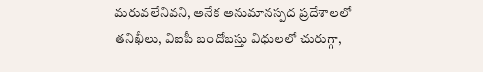మరువలేనివని, అనేక అనుమానస్పద ప్రదేశాలలో తనిఖీలు, విఐపీ బందోబస్తు విధులలో చురుగ్గా,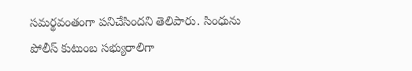సమర్థవంతంగా పనిచేసిందని తెలిపారు. సింధును పోలీస్ కుటుంబ సభ్యురాలిగా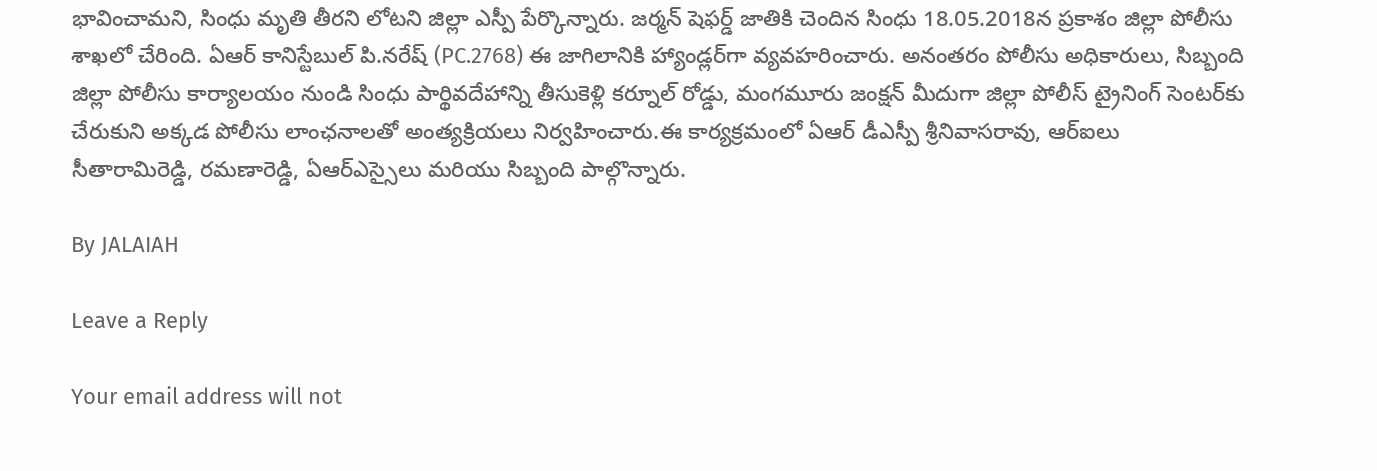భావించామని, సింధు మృతి తీరని లోటని జిల్లా ఎస్పీ పేర్కొన్నారు. జర్మన్ షెఫర్డ్ జాతికి చెందిన సింధు 18.05.2018న ప్రకాశం జిల్లా పోలీసు శాఖలో చేరింది. ఏఆర్ కానిస్టేబుల్ పి.నరేష్ (PC.2768) ఈ జాగిలానికి హ్యాండ్లర్‌గా వ్యవహరించారు. అనంతరం పోలీసు అధికారులు, సిబ్బంది జిల్లా పోలీసు కార్యాలయం నుండి సింధు పార్థివదేహాన్ని తీసుకెళ్లి కర్నూల్ రోడ్డు, మంగమూరు జంక్షన్ మీదుగా జిల్లా పోలీస్ ట్రైనింగ్ సెంటర్‌కు చేరుకుని అక్కడ పోలీసు లాంఛనాలతో అంత్యక్రియలు నిర్వహించారు.ఈ కార్యక్రమంలో ఏఆర్ డీఎస్పీ శ్రీనివాసరావు, ఆర్ఐలు సీతారామిరెడ్డి, రమణారెడ్డి, ఏఆర్ఎస్సైలు మరియు సిబ్బంది పాల్గొన్నారు.

By JALAIAH

Leave a Reply

Your email address will not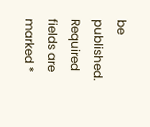be published. Required fields are marked *